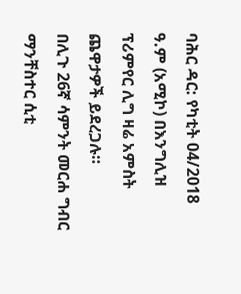ባሕር ዳር: የካቲት 04/2018 ዓ.ም (አሚኮ) በእንግሊዝ ፕሪምየር ሊግ ዛሬ አምስት ጨዋታዎች ይደረጋሉ።
በሊጉ 26ኛ ሳምንት መርሐ ግብር ማንቸስተር ሲቲ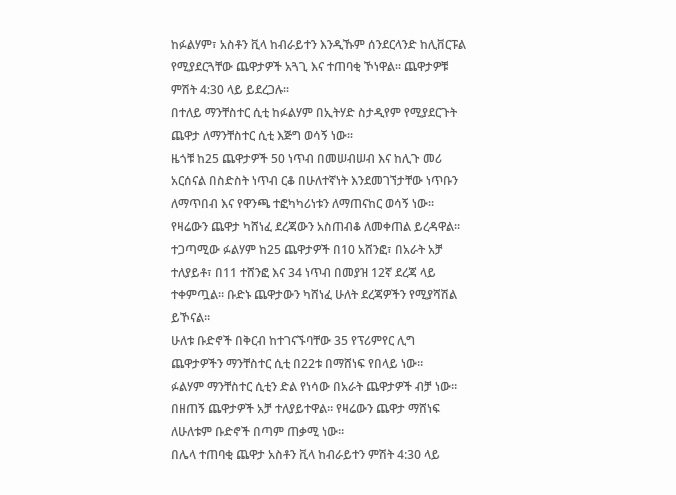ከፉልሃም፣ አስቶን ቪላ ከብራይተን እንዲኹም ሰንደርላንድ ከሊቨርፑል የሚያደርጓቸው ጨዋታዎች አጓጊ እና ተጠባቂ ኾነዋል። ጨዋታዎቹ ምሽት 4:30 ላይ ይደረጋሉ።
በተለይ ማንቸስተር ሲቲ ከፉልሃም በኢትሃድ ስታዲየም የሚያደርጉት ጨዋታ ለማንቸስተር ሲቲ እጅግ ወሳኝ ነው።
ዜጎቹ ከ25 ጨዋታዎች 50 ነጥብ በመሠብሠብ እና ከሊጉ መሪ አርሰናል በስድስት ነጥብ ርቆ በሁለተኛነት እንደመገኘታቸው ነጥቡን ለማጥበብ እና የዋንጫ ተፎካካሪነቱን ለማጠናከር ወሳኝ ነው።
የዛሬውን ጨዋታ ካሸነፈ ደረጃውን አስጠብቆ ለመቀጠል ይረዳዋል።
ተጋጣሚው ፉልሃም ከ25 ጨዋታዎች በ10 አሸንፎ፣ በአራት አቻ ተለያይቶ፣ በ11 ተሸንፎ እና 34 ነጥብ በመያዝ 12ኛ ደረጃ ላይ ተቀምጧል። ቡድኑ ጨዋታውን ካሸነፈ ሁለት ደረጃዎችን የሚያሻሽል ይኾናል።
ሁለቱ ቡድኖች በቅርብ ከተገናኙባቸው 35 የፕሪምየር ሊግ ጨዋታዎችን ማንቸስተር ሲቲ በ22ቱ በማሸነፍ የበላይ ነው።
ፉልሃም ማንቸስተር ሲቲን ድል የነሳው በአራት ጨዋታዎች ብቻ ነው። በዘጠኝ ጨዋታዎች አቻ ተለያይተዋል። የዛሬውን ጨዋታ ማሸነፍ ለሁለቱም ቡድኖች በጣም ጠቃሚ ነው።
በሌላ ተጠባቂ ጨዋታ አስቶን ቪላ ከብራይተን ምሽት 4:30 ላይ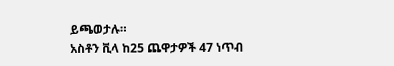ይጫወታሉ።
አስቶን ቪላ ከ25 ጨዋታዎች 47 ነጥብ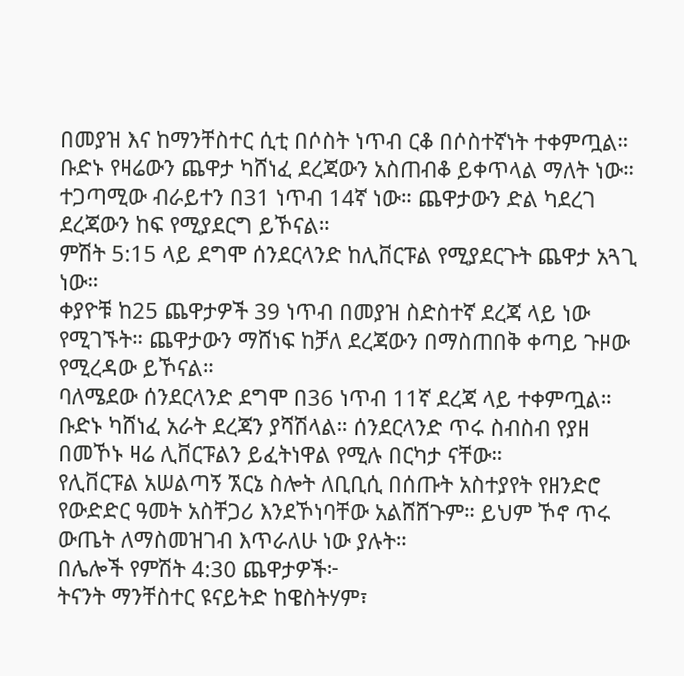በመያዝ እና ከማንቸስተር ሲቲ በሶስት ነጥብ ርቆ በሶስተኛነት ተቀምጧል።
ቡድኑ የዛሬውን ጨዋታ ካሸነፈ ደረጃውን አስጠብቆ ይቀጥላል ማለት ነው። ተጋጣሚው ብራይተን በ31 ነጥብ 14ኛ ነው። ጨዋታውን ድል ካደረገ ደረጃውን ከፍ የሚያደርግ ይኾናል።
ምሽት 5:15 ላይ ደግሞ ሰንደርላንድ ከሊቨርፑል የሚያደርጉት ጨዋታ አጓጊ ነው።
ቀያዮቹ ከ25 ጨዋታዎች 39 ነጥብ በመያዝ ስድስተኛ ደረጃ ላይ ነው የሚገኙት። ጨዋታውን ማሸነፍ ከቻለ ደረጃውን በማስጠበቅ ቀጣይ ጉዞው የሚረዳው ይኾናል።
ባለሜደው ሰንደርላንድ ደግሞ በ36 ነጥብ 11ኛ ደረጃ ላይ ተቀምጧል። ቡድኑ ካሸነፈ አራት ደረጃን ያሻሽላል። ሰንደርላንድ ጥሩ ስብስብ የያዘ በመኾኑ ዛሬ ሊቨርፑልን ይፈትነዋል የሚሉ በርካታ ናቸው።
የሊቨርፑል አሠልጣኝ ኧርኔ ስሎት ለቢቢሲ በሰጡት አስተያየት የዘንድሮ የውድድር ዓመት አስቸጋሪ እንደኾነባቸው አልሸሸጉም። ይህም ኾኖ ጥሩ ውጤት ለማስመዝገብ እጥራለሁ ነው ያሉት።
በሌሎች የምሽት 4:30 ጨዋታዎች፦
ትናንት ማንቸስተር ዩናይትድ ከዌስትሃም፣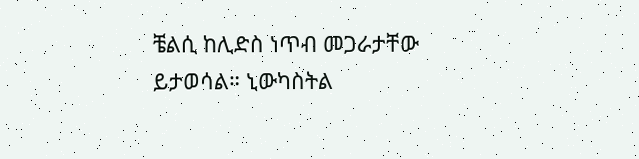ቼልሲ ከሊድስ ነጥብ መጋራታቸው ይታወሳል። ኒውካስትል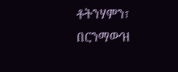ቶትንሃምን፣ በርንማውዝ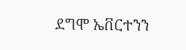ደግሞ ኤቨርተንን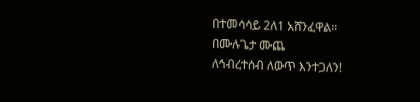በተመሳሳይ 2ለ1 አሸንፈዋል።
በሙሉጌታ ሙጨ
ለኅብረተሰብ ለውጥ እንተጋለን!